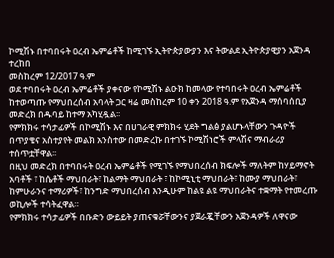ኮሚሽኑ በተባበሩት ዐረብ ኤምሬቶች ከሚገኙ ኢትዮጵያውያን እና ትውልደ ኢትዮጵያዊያን አጀንዳ ተረከበ
መስከረም 12/2017 ዓ.ም
ወደ ተባበሩት ዐረብ ኤምሬቶች ያቀናው የኮሚሽኑ ልዑክ ከመላው የተባበሩት ዐረብ ኤምሬቶች ከተወጣጡ የማህበረሰብ አባላት ጋር ዛሬ መስከረም 10 ቀን 2018 ዓ.ም የአጀንዳ ማሰባሰቢያ መድረክ በዱባይ ከተማ አካሂዷል፡፡
የምክክሩ ተሳታፊዎች በኮሚሽኑ እና በሀገራዊ ምክክሩ ሂደት ግልፅ ያልሆኑላቸውን ጉዳዮች በጥያቄና አስተያየት መልክ አንስተው በመድረኩ በተገኙ ኮሚሽነሮች ምላሽና ማብራሪያ ተሰጥቷቸዋል፡፡
በዚህ መድረክ በተባበሩት ዐረብ ኤምሬቶች የሚገኙ የማህበረሰብ ክፍሎች ማለትም ከሃይማኖት አባቶች ፣ ከሴቶች ማህበራት፣ ከልማት ማህበራት ፣ ከኮሚኒቲ ማህበራት፣ ከሙያ ማህበራት፣ ከምሁራንና ተማሪዎች፣ ከንግድ ማህበረሰብ እንዲሁም ከልዩ ልዩ ማህበራትና ተቋማት የተመረጡ ወኪሎች ተሳትፈዋል።
የምክክሩ ተሳታፊዎች በቡድን ውይይት ያጠናቁሯቸውንና ያጀራጇቸውን አጀንዳዎች ለዋናው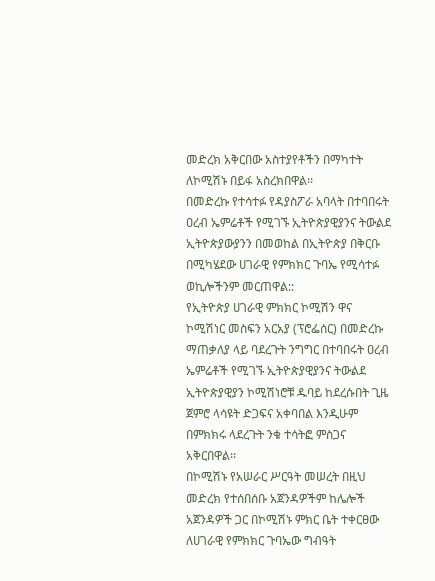መድረክ አቅርበው አስተያየቶችን በማካተት ለኮሚሽኑ በይፋ አስረክበዋል፡፡
በመድረኩ የተሳተፉ የዳያስፖራ አባላት በተባበሩት ዐረብ ኤምሬቶች የሚገኙ ኢትዮጵያዊያንና ትውልደ ኢትዮጵያውያንን በመወከል በኢትዮጵያ በቅርቡ በሚካሄደው ሀገራዊ የምክክር ጉባኤ የሚሳተፉ ወኪሎችንም መርጠዋል::
የኢትዮጵያ ሀገራዊ ምክክር ኮሚሽን ዋና ኮሚሽነር መስፍን አርአያ (ፕሮፌሰር) በመድረኩ ማጠቃለያ ላይ ባደረጉት ንግግር በተባበሩት ዐረብ ኤምሬቶች የሚገኙ ኢትዮጵያዊያንና ትውልደ ኢትዮጵያዊያን ኮሚሽነሮቹ ዱባይ ከደረሱበት ጊዜ ጀምሮ ላሳዩት ድጋፍና አቀባበል እንዲሁም በምክክሩ ላደረጉት ንቁ ተሳትፎ ምስጋና አቅርበዋል፡፡
በኮሚሽኑ የአሠራር ሥርዓት መሠረት በዚህ መድረክ የተሰበሰቡ አጀንዳዎችም ከሌሎች አጀንዳዎች ጋር በኮሚሽኑ ምክር ቤት ተቀርፀው ለሀገራዊ የምክክር ጉባኤው ግብዓት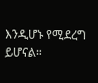እንዲሆኑ የሚደረግ ይሆናል።